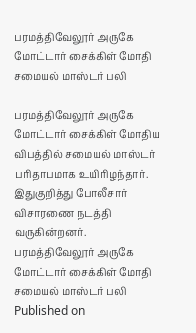பரமத்திவேலூர் அருகே மோட்டார் சைக்கிள் மோதி சமையல் மாஸ்டர் பலி

பரமத்திவேலூர் அருகே மோட்டார் சைக்கிள் மோதிய விபத்தில் சமையல் மாஸ்டர் பரிதாபமாக உயிரிழந்தார். இதுகுறித்து போலீசார் விசாரணை நடத்தி வருகின்றனர்.
பரமத்திவேலூர் அருகே மோட்டார் சைக்கிள் மோதி சமையல் மாஸ்டர் பலி
Published on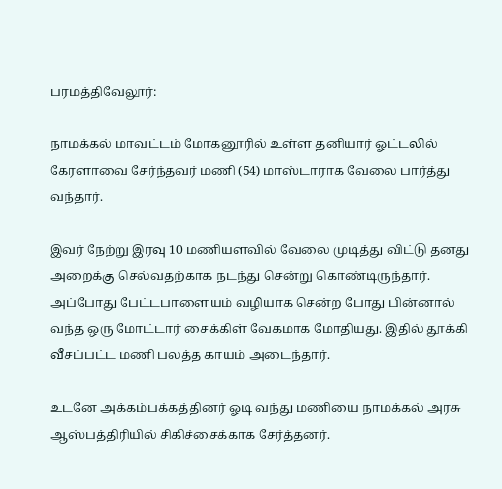பரமத்திவேலூர்:

நாமக்கல் மாவட்டம் மோகனூரில் உள்ள தனியார் ஓட்டலில் கேரளாவை சேர்ந்தவர் மணி (54) மாஸ்டாராக வேலை பார்த்து வந்தார்.

இவர் நேற்று இரவு 10 மணியளவில் வேலை முடித்து விட்டு தனது அறைக்கு செல்வதற்காக நடந்து சென்று கொண்டிருந்தார். அப்போது பேட்டபாளையம் வழியாக சென்ற போது பின்னால் வந்த ஒரு மோட்டார் சைக்கிள் வேகமாக மோதியது. இதில் தூக்கி வீசப்பட்ட மணி பலத்த காயம் அடைந்தார்.

உடனே அக்கம்பக்கத்தினர் ஓடி வந்து மணியை நாமக்கல் அரசு ஆஸ்பத்திரியில் சிகிச்சைக்காக சேர்த்தனர்.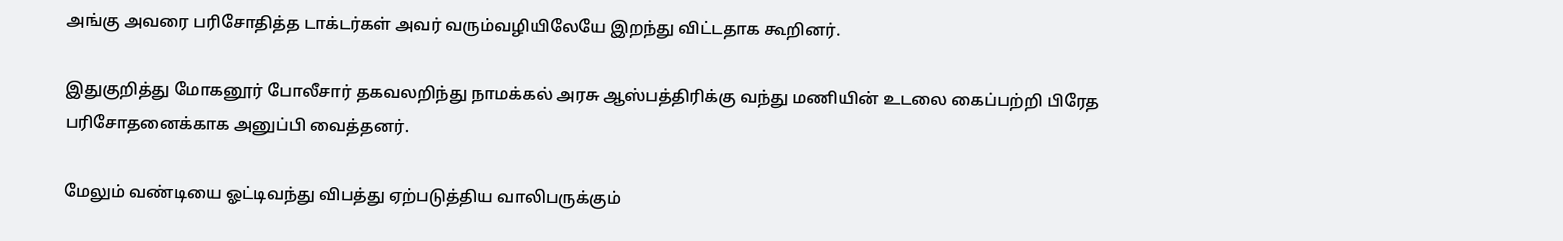அங்கு அவரை பரிசோதித்த டாக்டர்கள் அவர் வரும்வழியிலேயே இறந்து விட்டதாக கூறினர்.

இதுகுறித்து மோகனூர் போலீசார் தகவலறிந்து நாமக்கல் அரசு ஆஸ்பத்திரிக்கு வந்து மணியின் உடலை கைப்பற்றி பிரேத பரிசோதனைக்காக அனுப்பி வைத்தனர்.

மேலும் வண்டியை ஓட்டிவந்து விபத்து ஏற்படுத்திய வாலிபருக்கும்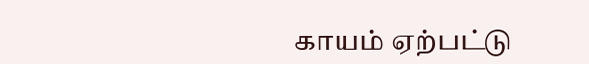காயம் ஏற்பட்டு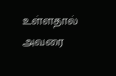உள்ளதால் அவரை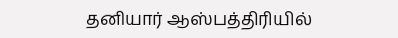தனியார் ஆஸ்பத்திரியில்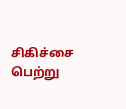சிகிச்சை பெற்று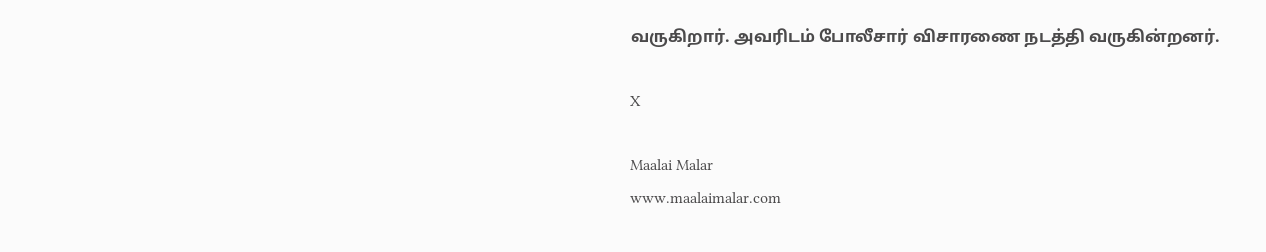வருகிறார். அவரிடம் போலீசார் விசாரணை நடத்தி வருகின்றனர்.

X

Maalai Malar
www.maalaimalar.com